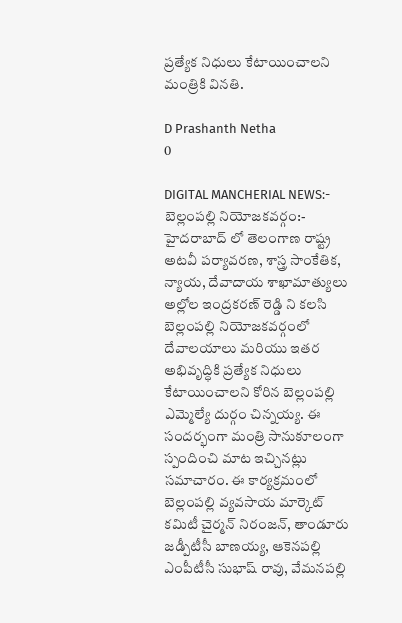ప్రత్యేక నిధులు కేటాయించాలని మంత్రికి వినతి.

D Prashanth Netha
0

DIGITAL MANCHERIAL NEWS:-  బెల్లంపల్లి నియోజకవర్గం:-  హైదరాబాద్ లో తెలంగాణ రాష్ట్ర అటవీ పర్యావరణ, శాస్త్ర సాంకేతిక, న్యాయ, దేవాదాయ శాఖామాత్యులు అల్లోల ఇంద్రకరణ్ రెడ్డి ని కలసి బెల్లంపల్లి నియోజకవర్గంలో దేవాలయాలు మరియు ఇతర అభివృద్ధికి ప్రత్యేక నిధులు కేటాయించాలని కోరిన బెల్లంపల్లి ఎమ్మెల్యే దుర్గం చిన్నయ్య. ఈ సందర్భంగా మంత్రి సానుకూలంగా స్పందించి మాట ఇచ్చినట్లు సమాచారం. ఈ కార్యక్రమంలో బెల్లంపల్లి వ్యవసాయ మార్కెట్ కమిటీ చైర్మన్ నిరంజన్, తాండూరు జడ్పీటీసీ బాణయ్య, ఆకెనపల్లి ఎంపీటీసీ సుభాష్ రావు, వేమనపల్లి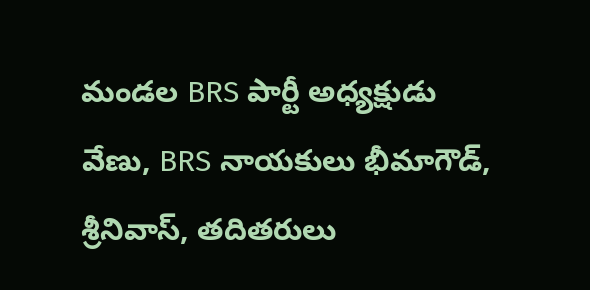మండల BRS పార్టీ అధ్యక్షుడు వేణు, BRS నాయకులు భీమాగౌడ్, శ్రీనివాస్, తదితరులు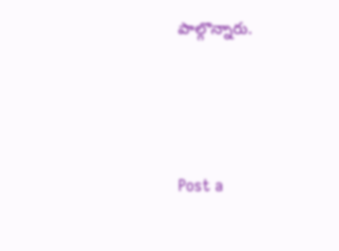పాల్గొన్నారు.




Post a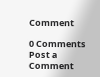Comment

0 Comments
Post a Comment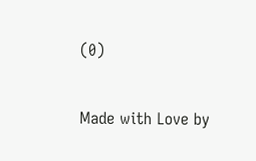(0)

Made with Love by